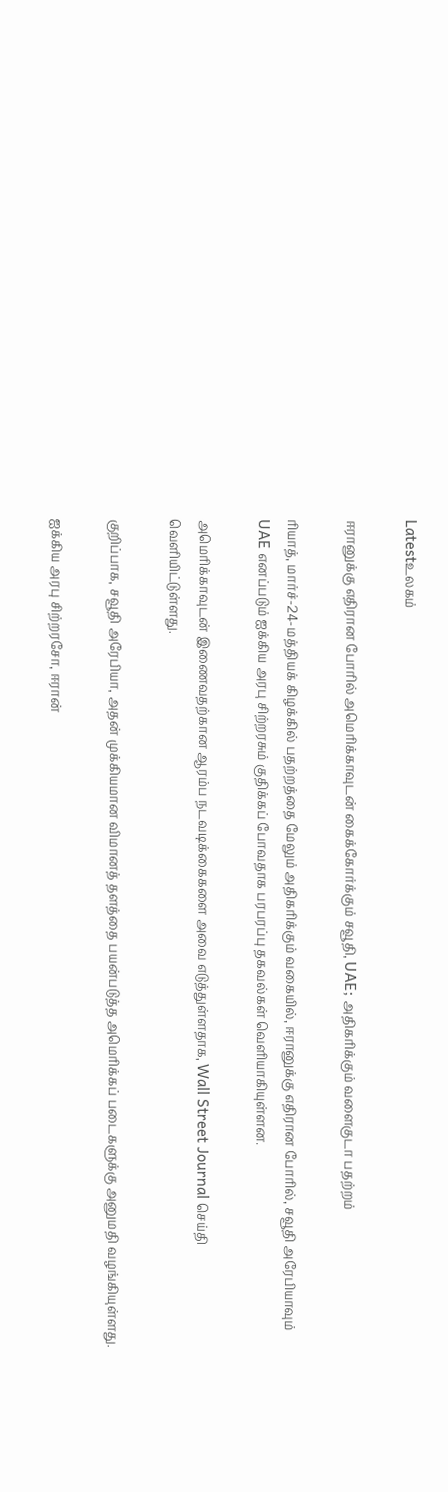Latestஉலகம்

ஈரானுக்கு எதிரான போரில் அமெரிக்காவுடன் கைக்கோர்க்கும் சவூதி, UAE; அதிகரிக்கும் வளைகுடா பதற்றம்

ரியாத், மார்ச்-24-மத்தியக் கிழக்கில் பதற்றத்தை மேலும் அதிகரிக்கும் வகையில், ஈரானுக்கு எதிரான போரில், சவூதி அரேபியாவும் UAE எனப்படும் ஐக்கிய அரபு சிற்றரசும் குதிக்கப் போவதாக பரபரப்பு தகவல்கள் வெளியாகியுள்ளன.

அமெரிக்காவுடன் இணைவதற்கான ஆரம்ப நடவடிக்கைகளை அவை எடுத்துள்ளதாக, Wall Street Journal செய்தி வெளியிட்டுள்ளது.

குறிப்பாக, சவூதி அரேபியா, அதன் முக்கியமான விமானத் தளத்தை பயன்படுத்த அமெரிக்கப் படைகளுக்கு அனுமதி வழங்கியுள்ளது.

ஐக்கிய அரபு சிற்றரசோ, ஈரான்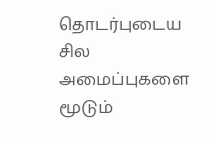தொடர்புடைய சில அமைப்புகளை மூடும்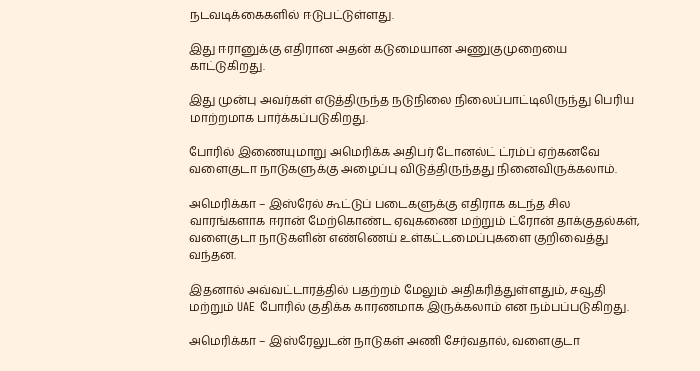நடவடிக்கைகளில் ஈடுபட்டுள்ளது.

இது ஈரானுக்கு எதிரான அதன் கடுமையான அணுகுமுறையை காட்டுகிறது.

இது முன்பு அவர்கள் எடுத்திருந்த நடுநிலை நிலைப்பாட்டிலிருந்து பெரிய மாற்றமாக பார்க்கப்படுகிறது.

போரில் இணையுமாறு அமெரிக்க அதிபர் டோனல்ட் ட்ரம்ப் ஏற்கனவே வளைகுடா நாடுகளுக்கு அழைப்பு விடுத்திருந்தது நினைவிருக்கலாம்.

அமெரிக்கா – இஸ்ரேல் கூட்டுப் படைகளுக்கு எதிராக கடந்த சில வாரங்களாக ஈரான் மேற்கொண்ட ஏவுகணை மற்றும் ட்ரோன் தாக்குதல்கள், வளைகுடா நாடுகளின் எண்ணெய் உள்கட்டமைப்புகளை குறிவைத்து வந்தன.

இதனால் அவ்வட்டாரத்தில் பதற்றம் மேலும் அதிகரித்துள்ளதும், சவூதி மற்றும் UAE போரில் குதிக்க காரணமாக இருக்கலாம் என நம்பப்படுகிறது.

அமெரிக்கா – இஸ்ரேலுடன் நாடுகள் அணி சேர்வதால், வளைகுடா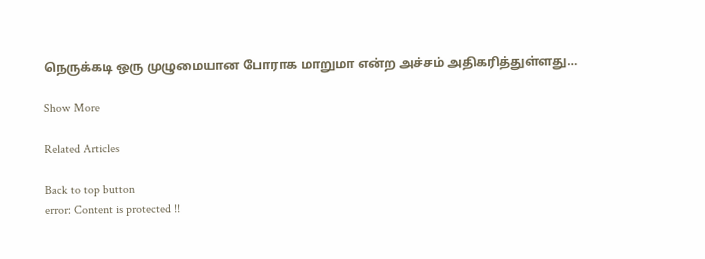நெருக்கடி ஒரு முழுமையான போராக மாறுமா என்ற அச்சம் அதிகரித்துள்ளது…

Show More

Related Articles

Back to top button
error: Content is protected !!